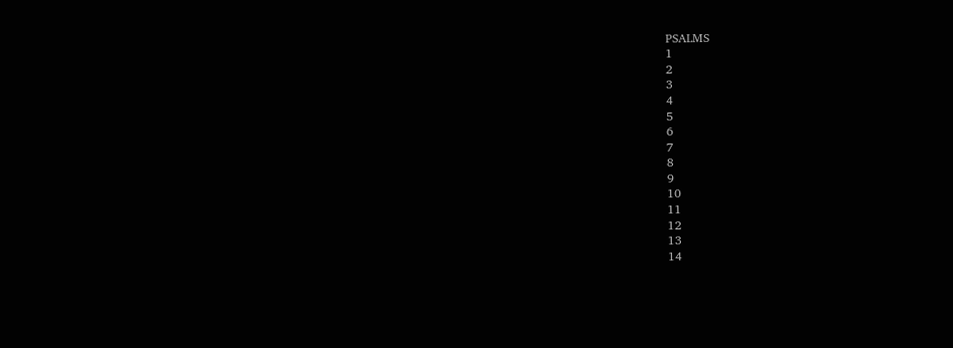PSALMS
1
2
3
4
5
6
7
8
9
10
11
12
13
14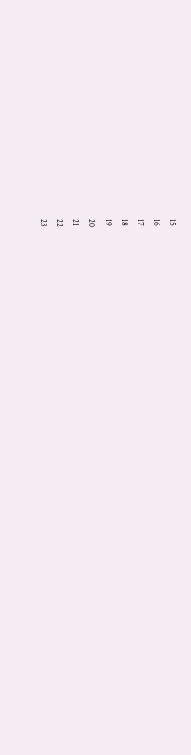15
16
17
18
19
20
21
22
23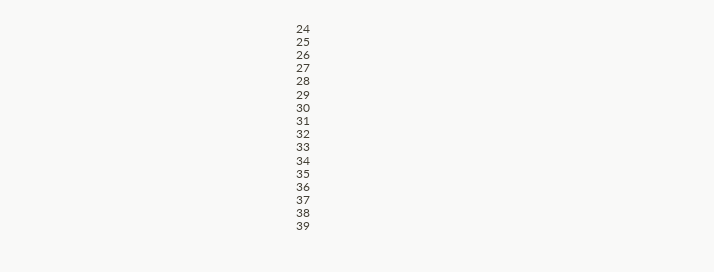24
25
26
27
28
29
30
31
32
33
34
35
36
37
38
39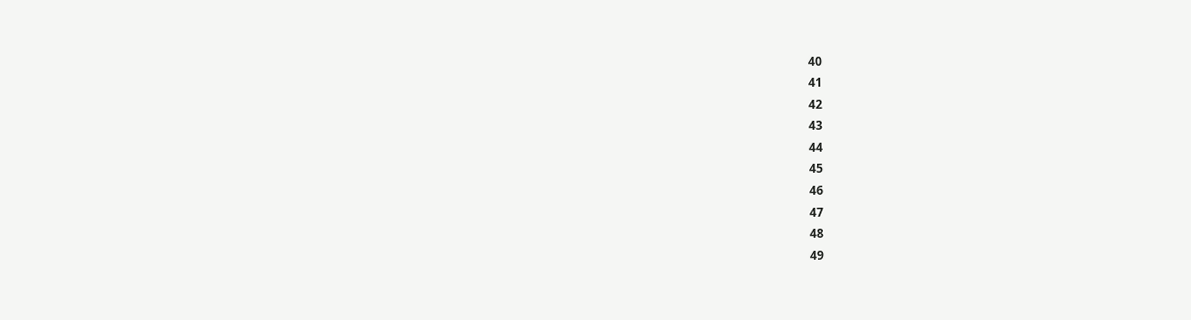40
41
42
43
44
45
46
47
48
49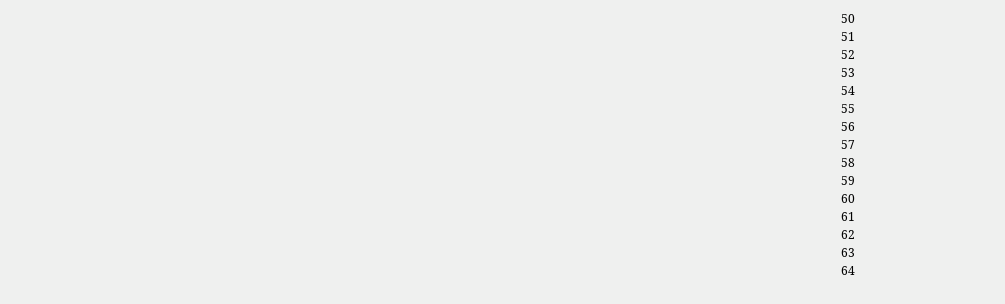50
51
52
53
54
55
56
57
58
59
60
61
62
63
64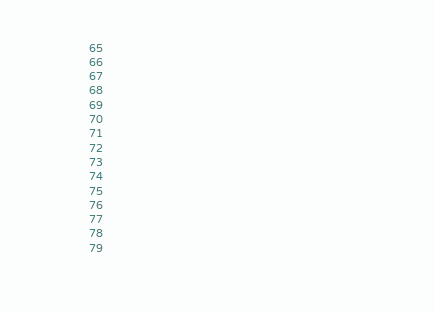65
66
67
68
69
70
71
72
73
74
75
76
77
78
79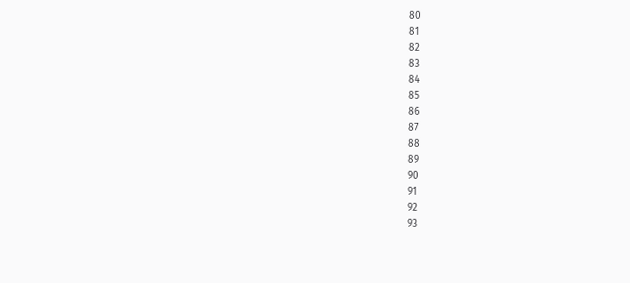80
81
82
83
84
85
86
87
88
89
90
91
92
93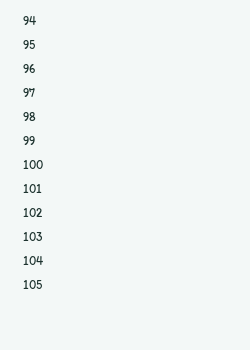94
95
96
97
98
99
100
101
102
103
104
105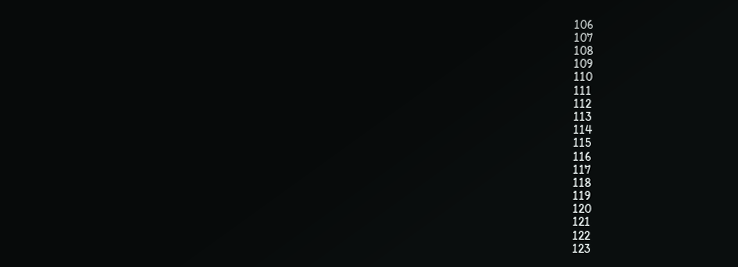106
107
108
109
110
111
112
113
114
115
116
117
118
119
120
121
122
123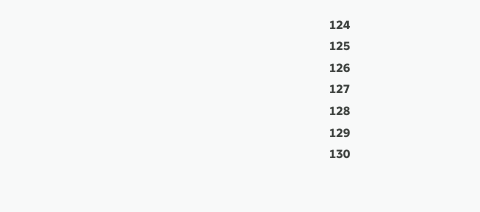124
125
126
127
128
129
130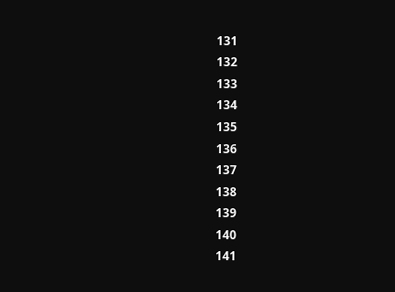131
132
133
134
135
136
137
138
139
140
141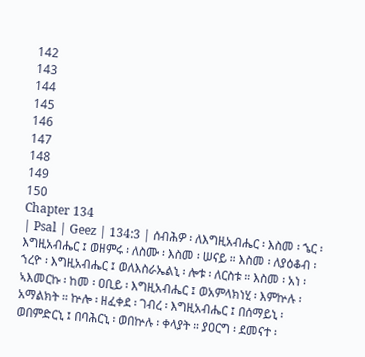142
143
144
145
146
147
148
149
150
Chapter 134
| Psal | Geez | 134:3 | ሰብሕዎ ፡ ለእግዚአብሔር ፡ እስመ ፡ ኄር ፡ እግዚአብሔር ፤ ወዘምሩ ፡ ለስሙ ፡ እስመ ፡ ሠናይ ። እስመ ፡ ለያዕቆብ ፡ ኀረዮ ፡ እግዚአብሔር ፤ ወለእስራኤልኒ ፡ ሎቱ ፡ ለርስቱ ። እስመ ፡ አነ ፡ ኣእመርኩ ፡ ከመ ፡ ዐቢይ ፡ እግዚአብሔር ፤ ወአምላክነሂ ፡ እምኵሉ ፡ አማልክት ። ኵሎ ፡ ዘፈቀደ ፡ ገብረ ፡ እግዚአብሔር ፤ በሰማይኒ ፡ ወበምድርኒ ፤ በባሕርኒ ፡ ወበኵሉ ፡ ቀላያት ። ያዐርግ ፡ ደመናተ ፡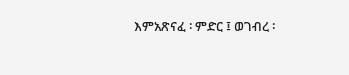እምአጽናፈ ፡ ምድር ፤ ወገብረ ፡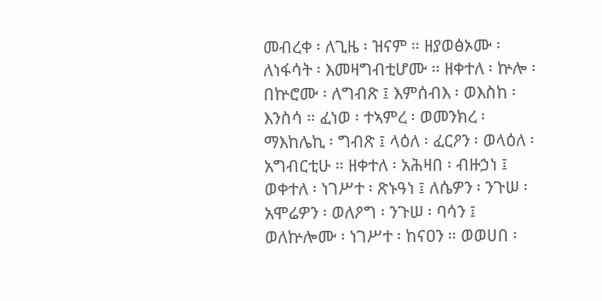መብረቀ ፡ ለጊዜ ፡ ዝናም ። ዘያወፅኦሙ ፡ ለነፋሳት ፡ እመዛግብቲሆሙ ። ዘቀተለ ፡ ኵሎ ፡ በኵሮሙ ፡ ለግብጽ ፤ እምሰብእ ፡ ወእስከ ፡ እንስሳ ። ፈነወ ፡ ተኣምረ ፡ ወመንክረ ፡ ማእከሌኪ ፡ ግብጽ ፤ ላዕለ ፡ ፈርዖን ፡ ወላዕለ ፡ አግብርቲሁ ። ዘቀተለ ፡ አሕዛበ ፡ ብዙኃነ ፤ ወቀተለ ፡ ነገሥተ ፡ ጽኑዓነ ፤ ለሴዎን ፡ ንጉሠ ፡ አሞሬዎን ፡ ወለዖግ ፡ ንጉሠ ፡ ባሳን ፤ ወለኵሎሙ ፡ ነገሥተ ፡ ከናዐን ። ወወሀበ ፡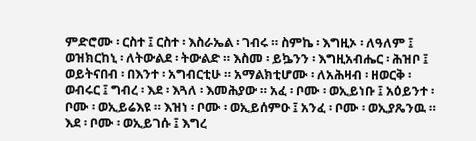ምድሮሙ ፡ ርስተ ፤ ርስተ ፡ እስራኤል ፡ ገብሩ ። ስምኬ ፡ እግዚኦ ፡ ለዓለም ፤ ወዝክርከኒ ፡ ለትውልደ ፡ ትውልድ ። እስመ ፡ ይኴንን ፡ እግዚአብሔር ፡ ሕዝቦ ፤ ወይትናበብ ፡ በእንተ ፡ አግብርቲሁ ። አማልክቲሆሙ ፡ ለአሕዛብ ፡ ዘወርቅ ፡ ወብሩር ፤ ግብረ ፡ እደ ፡ እጓለ ፡ እመሕያው ። አፈ ፡ ቦሙ ፡ ወኢይነቡ ፤ አዕይንተ ፡ ቦሙ ፡ ወኢይሬእዩ ። እዝነ ፡ ቦሙ ፡ ወኢይሰምዑ ፤ አንፈ ፡ ቦሙ ፡ ወኢያጼንዉ ። እደ ፡ ቦሙ ፡ ወኢይገሱ ፤ እግረ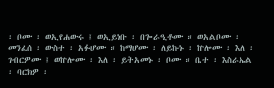፡ ቦሙ ፡ ወኢየሐውሩ ፤ ወኢይነቡ ፡ በጐራዒቶሙ ። ወአልቦሙ ፡ መንፈሰ ፡ ውስተ ፡ አፉሆሙ ። ከማሆሙ ፡ ለይኩኑ ፡ ኵሎሙ ፡ እለ ፡ ገብርዎሙ ፤ ወኵሎሙ ፡ እለ ፡ ይትአመኑ ፡ ቦሙ ። ቤተ ፡ እስራኤል ፡ ባርክዎ ፡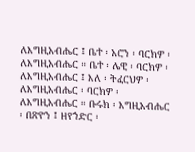ለእግዚአብሔር ፤ ቤተ ፡ አሮን ፡ ባርክዎ ፡ ለእግዚአብሔር ። ቤተ ፡ ሌዊ ፡ ባርክዎ ፡ ለእግዚአብሔር ፤ እለ ፡ ትፈርህዎ ፡ ለእግዚአብሔር ፡ ባርክዎ ፡ ለእግዚአብሔር ። ቡሩክ ፡ እግዚአብሔር ፡ በጽዮን ፤ ዘየኀድር ፡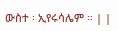ውስተ ፡ ኢየሩሳሌም ። | |